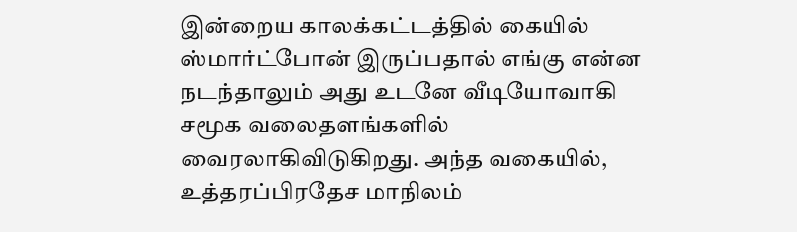இன்றைய காலக்கட்டத்தில் கையில் ஸ்மார்ட்போன் இருப்பதால் எங்கு என்ன நடந்தாலும் அது உடனே வீடியோவாகி சமூக வலைதளங்களில் வைரலாகிவிடுகிறது. அந்த வகையில், உத்தரப்பிரதேச மாநிலம்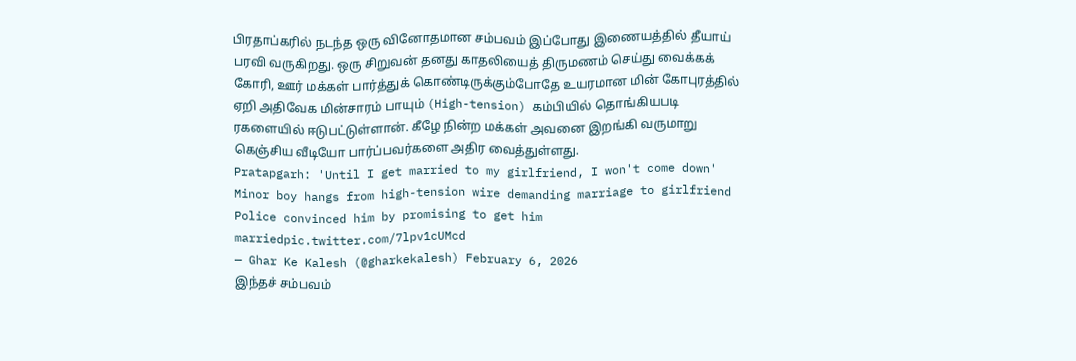பிரதாப்கரில் நடந்த ஒரு வினோதமான சம்பவம் இப்போது இணையத்தில் தீயாய் பரவி வருகிறது. ஒரு சிறுவன் தனது காதலியைத் திருமணம் செய்து வைக்கக் கோரி, ஊர் மக்கள் பார்த்துக் கொண்டிருக்கும்போதே உயரமான மின் கோபுரத்தில் ஏறி அதிவேக மின்சாரம் பாயும் (High-tension) கம்பியில் தொங்கியபடி ரகளையில் ஈடுபட்டுள்ளான். கீழே நின்ற மக்கள் அவனை இறங்கி வருமாறு கெஞ்சிய வீடியோ பார்ப்பவர்களை அதிர வைத்துள்ளது.
Pratapgarh: 'Until I get married to my girlfriend, I won't come down'
Minor boy hangs from high-tension wire demanding marriage to girlfriend
Police convinced him by promising to get him marriedpic.twitter.com/7lpv1cUMcd
— Ghar Ke Kalesh (@gharkekalesh) February 6, 2026
இந்தச் சம்பவம்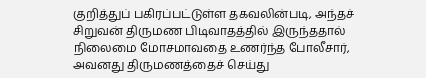குறித்துப் பகிரப்பட்டுள்ள தகவலின்படி, அந்தச் சிறுவன் திருமண பிடிவாதத்தில் இருந்ததால் நிலைமை மோசமாவதை உணர்ந்த போலீசார், அவனது திருமணத்தைச் செய்து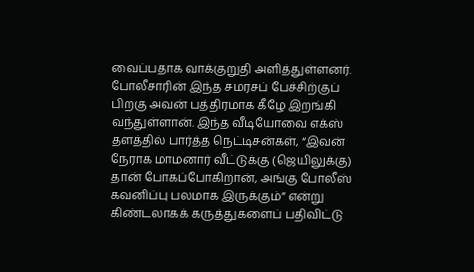வைப்பதாக வாக்குறுதி அளித்துள்ளனர். போலீசாரின் இந்த சமரசப் பேச்சிற்குப் பிறகு அவன் பத்திரமாக கீழே இறங்கி வந்துள்ளான். இந்த வீடியோவை எக்ஸ் தளத்தில் பார்த்த நெட்டிசன்கள், “இவன் நேராக மாமனார் வீட்டுக்கு (ஜெயிலுக்கு) தான் போகப்போகிறான், அங்கு போலீஸ் கவனிப்பு பலமாக இருக்கும்” என்று கிண்டலாகக் கருத்துகளைப் பதிவிட்டு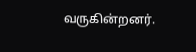வருகின்றனர்.